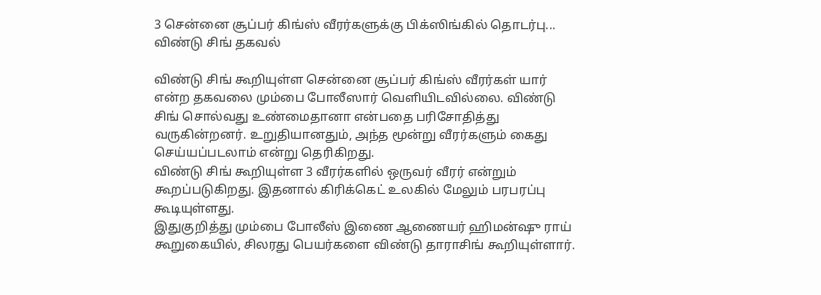3 சென்னை சூப்பர் கிங்ஸ் வீரர்களுக்கு பிக்ஸிங்கில் தொடர்பு... விண்டு சிங் தகவல்

விண்டு சிங் கூறியுள்ள சென்னை சூப்பர் கிங்ஸ் வீரர்கள் யார் என்ற தகவலை மும்பை போலீஸார் வெளியிடவில்லை. விண்டு சிங் சொல்வது உண்மைதானா என்பதை பரிசோதித்து வருகின்றனர். உறுதியானதும், அந்த மூன்று வீரர்களும் கைது செய்யப்படலாம் என்று தெரிகிறது.
விண்டு சிங் கூறியுள்ள 3 வீரர்களில் ஒருவர் வீரர் என்றும் கூறப்படுகிறது. இதனால் கிரிக்கெட் உலகில் மேலும் பரபரப்பு கூடியுள்ளது.
இதுகுறித்து மும்பை போலீஸ் இணை ஆணையர் ஹிமன்ஷு ராய் கூறுகையில், சிலரது பெயர்களை விண்டு தாராசிங் கூறியுள்ளார்.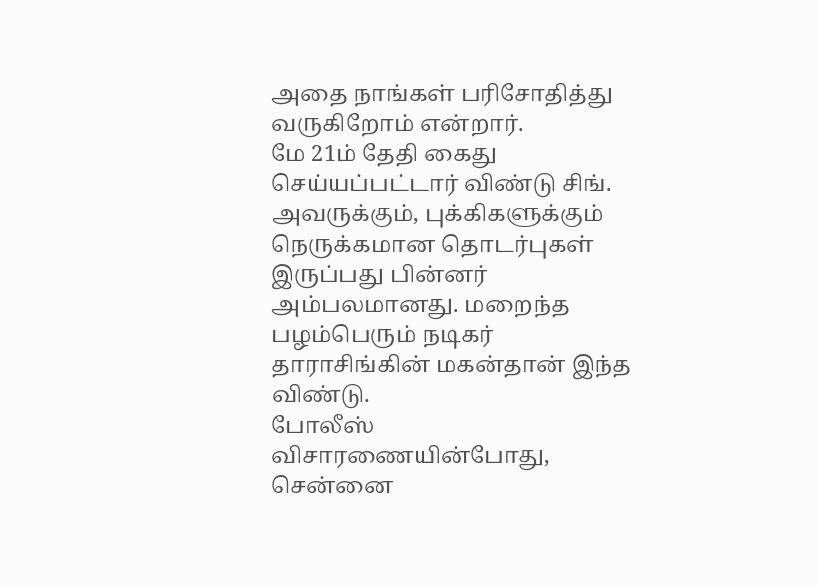அதை நாங்கள் பரிசோதித்து வருகிறோம் என்றார்.
மே 21ம் தேதி கைது செய்யப்பட்டார் விண்டு சிங். அவருக்கும், புக்கிகளுக்கும் நெருக்கமான தொடர்புகள் இருப்பது பின்னர் அம்பலமானது. மறைந்த பழம்பெரும் நடிகர் தாராசிங்கின் மகன்தான் இந்த விண்டு.
போலீஸ் விசாரணையின்போது, சென்னை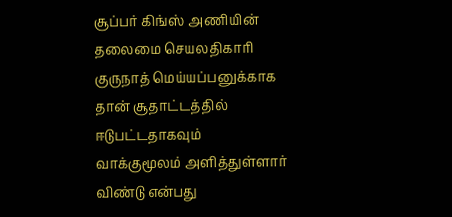சூப்பர் கிங்ஸ் அணியின் தலைமை செயலதிகாரி குருநாத் மெய்யப்பனுக்காக தான் சூதாட்டத்தில் ஈடுபட்டதாகவும் வாக்குமூலம் அளித்துள்ளார் விண்டு என்பது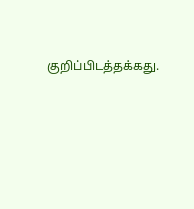குறிப்பிடத்தக்கது.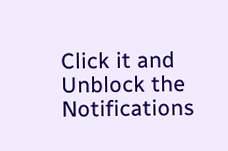Click it and Unblock the Notifications